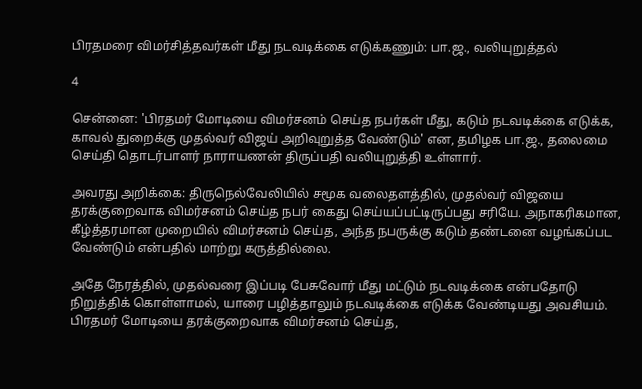பிரதமரை விமர்சித்தவர்கள் மீது நடவடிக்கை எடுக்கணும்: பா.ஜ., வலியுறுத்தல்

4

சென்னை: 'பிரதமர் மோடியை விமர்சனம் செய்த நபர்கள் மீது, கடும் நடவடிக்கை எடுக்க, காவல் துறைக்கு முதல்வர் விஜய் அறிவுறுத்த வேண்டும்' என, தமிழக பா.ஜ., தலைமை செய்தி தொடர்பாளர் நாராயணன் திருப்பதி வலியுறுத்தி உள்ளார்.

அவரது அறிக்கை: திருநெல்வேலியில் சமூக வலைதளத்தில், முதல்வர் விஜயை தரக்குறைவாக விமர்சனம் செய்த நபர் கைது செய்யப்பட்டிருப்பது சரியே. அநாகரிகமான, கீழ்த்தரமான முறையில் விமர்சனம் செய்த, அந்த நபருக்கு கடும் தண்டனை வழங்கப்பட வேண்டும் என்பதில் மாற்று கருத்தில்லை.

அதே நேரத்தில், முதல்வரை இப்படி பேசுவோர் மீது மட்டும் நடவடிக்கை என்பதோடு நிறுத்திக் கொள்ளாமல், யாரை பழித்தாலும் நடவடிக்கை எடுக்க வேண்டியது அவசியம். பிரதமர் மோடியை தரக்குறைவாக விமர்சனம் செய்த,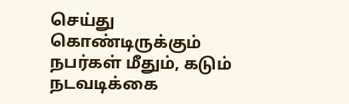செய்து கொண்டிருக்கும் நபர்கள் மீதும், கடும் நடவடிக்கை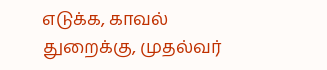எடுக்க, காவல் துறைக்கு, முதல்வர்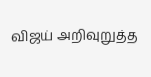விஜய் அறிவுறுத்த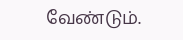வேண்டும்.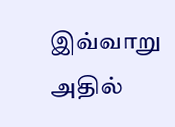இவ்வாறு அதில்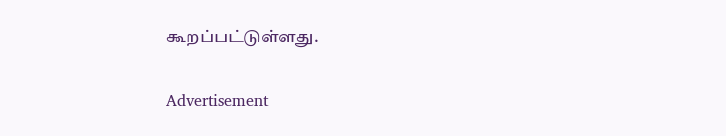கூறப்பட்டுள்ளது.

Advertisement